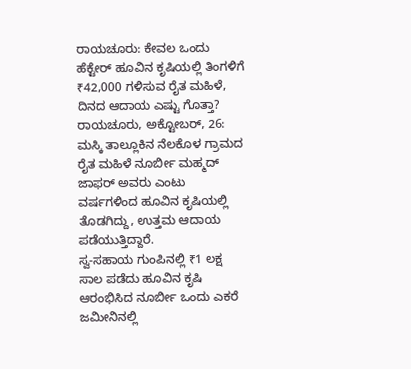ರಾಯಚೂರು: ಕೇವಲ ಒಂದು ಹೆಕ್ಟೇರ್ ಹೂವಿನ ಕೃಷಿಯಲ್ಲಿ ತಿಂಗಳಿಗೆ ₹42,000 ಗಳಿಸುವ ರೈತ ಮಹಿಳೆ, ದಿನದ ಆದಾಯ ಎಷ್ಟು ಗೊತ್ತಾ?
ರಾಯಚೂರು, ಅಕ್ಟೋಬರ್, 26: ಮಸ್ಕಿ ತಾಲ್ಲೂಕಿನ ನೆಲಕೊಳ ಗ್ರಾಮದ ರೈತ ಮಹಿಳೆ ನೂರ್ಬೀ ಮಹ್ಮದ್ ಜಾಫರ್ ಅವರು ಎಂಟು ವರ್ಷಗಳಿಂದ ಹೂವಿನ ಕೃಷಿಯಲ್ಲಿ ತೊಡಗಿದ್ದು, ಉತ್ತಮ ಆದಾಯ ಪಡೆಯುತ್ತಿದ್ದಾರೆ.
ಸ್ವ-ಸಹಾಯ ಗುಂಪಿನಲ್ಲಿ ₹1 ಲಕ್ಷ ಸಾಲ ಪಡೆದು ಹೂವಿನ ಕೃಷಿ ಆರಂಭಿಸಿದ ನೂರ್ಬೀ ಒಂದು ಎಕರೆ ಜಮೀನಿನಲ್ಲಿ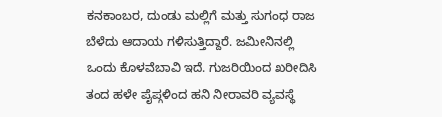ಕನಕಾಂಬರ, ದುಂಡು ಮಲ್ಲಿಗೆ ಮತ್ತು ಸುಗಂಧ ರಾಜ ಬೆಳೆದು ಆದಾಯ ಗಳಿಸುತ್ತಿದ್ದಾರೆ. ಜಮೀನಿನಲ್ಲಿ ಒಂದು ಕೊಳವೆಬಾವಿ ಇದೆ. ಗುಜರಿಯಿಂದ ಖರೀದಿಸಿ ತಂದ ಹಳೇ ಪೈಪ್ಗಳಿಂದ ಹನಿ ನೀರಾವರಿ ವ್ಯವಸ್ಥೆ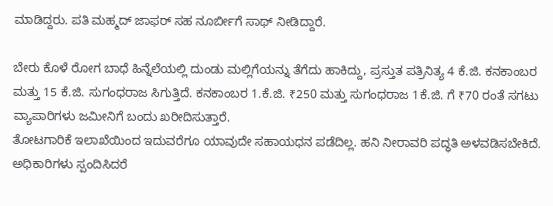ಮಾಡಿದ್ದರು. ಪತಿ ಮಹ್ಮದ್ ಜಾಫರ್ ಸಹ ನೂರ್ಬೀಗೆ ಸಾಥ್ ನೀಡಿದ್ದಾರೆ.

ಬೇರು ಕೊಳೆ ರೋಗ ಬಾಧೆ ಹಿನ್ನೆಲೆಯಲ್ಲಿ ದುಂಡು ಮಲ್ಲಿಗೆಯನ್ನು ತೆಗೆದು ಹಾಕಿದ್ದು, ಪ್ರಸ್ತುತ ಪತ್ರಿನಿತ್ಯ 4 ಕೆ.ಜಿ. ಕನಕಾಂಬರ ಮತ್ತು 15 ಕೆ.ಜಿ. ಸುಗಂಧರಾಜ ಸಿಗುತ್ತಿದೆ. ಕನಕಾಂಬರ 1.ಕೆ.ಜಿ. ₹250 ಮತ್ತು ಸುಗಂಧರಾಜ 1ಕೆ.ಜಿ. ಗೆ ₹70 ರಂತೆ ಸಗಟು ವ್ಯಾಪಾರಿಗಳು ಜಮೀನಿಗೆ ಬಂದು ಖರೀದಿಸುತ್ತಾರೆ.
ತೋಟಗಾರಿಕೆ ಇಲಾಖೆಯಿಂದ ಇದುವರೆಗೂ ಯಾವುದೇ ಸಹಾಯಧನ ಪಡೆದಿಲ್ಲ. ಹನಿ ನೀರಾವರಿ ಪದ್ಧತಿ ಅಳವಡಿಸಬೇಕಿದೆ. ಅಧಿಕಾರಿಗಳು ಸ್ಪಂದಿಸಿದರೆ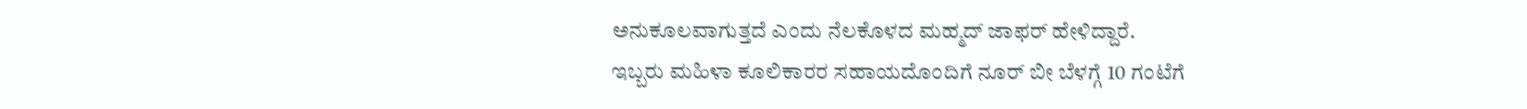ಅನುಕೂಲವಾಗುತ್ತದೆ ಎಂದು ನೆಲಕೊಳದ ಮಹ್ಮದ್ ಜಾಫರ್ ಹೇಳಿದ್ದಾರೆ.
ಇಬ್ಬರು ಮಹಿಳಾ ಕೂಲಿಕಾರರ ಸಹಾಯದೊಂದಿಗೆ ನೂರ್ ಬೀ ಬೆಳಗ್ಗೆ 10 ಗಂಟೆಗೆ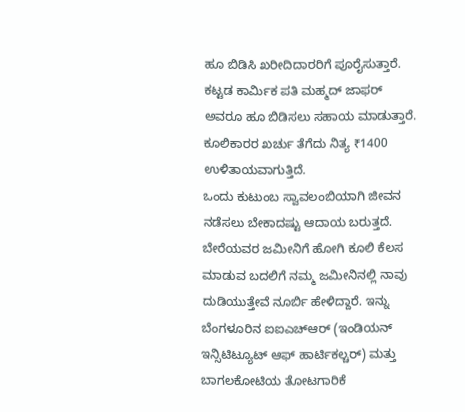ಹೂ ಬಿಡಿಸಿ ಖರೀದಿದಾರರಿಗೆ ಪೂರೈಸುತ್ತಾರೆ. ಕಟ್ಟಡ ಕಾರ್ಮಿಕ ಪತಿ ಮಹ್ಮದ್ ಜಾಫರ್ ಅವರೂ ಹೂ ಬಿಡಿಸಲು ಸಹಾಯ ಮಾಡುತ್ತಾರೆ. ಕೂಲಿಕಾರರ ಖರ್ಚು ತೆಗೆದು ನಿತ್ಯ ₹1400 ಉಳಿತಾಯವಾಗುತ್ತಿದೆ.
ಒಂದು ಕುಟುಂಬ ಸ್ವಾವಲಂಬಿಯಾಗಿ ಜೀವನ ನಡೆಸಲು ಬೇಕಾದಷ್ಟು ಆದಾಯ ಬರುತ್ತದೆ. ಬೇರೆಯವರ ಜಮೀನಿಗೆ ಹೋಗಿ ಕೂಲಿ ಕೆಲಸ ಮಾಡುವ ಬದಲಿಗೆ ನಮ್ಮ ಜಮೀನಿನಲ್ಲಿ ನಾವು ದುಡಿಯುತ್ತೇವೆ ನೂರ್ಬಿ ಹೇಳಿದ್ದಾರೆ. ಇನ್ನು ಬೆಂಗಳೂರಿನ ಐಐಎಚ್ಆರ್ (ಇಂಡಿಯನ್ ಇನ್ಸಿಟಿಟ್ಯೂಟ್ ಆಫ್ ಹಾರ್ಟಿಕಲ್ಚರ್) ಮತ್ತು ಬಾಗಲಕೋಟಿಯ ತೋಟಗಾರಿಕೆ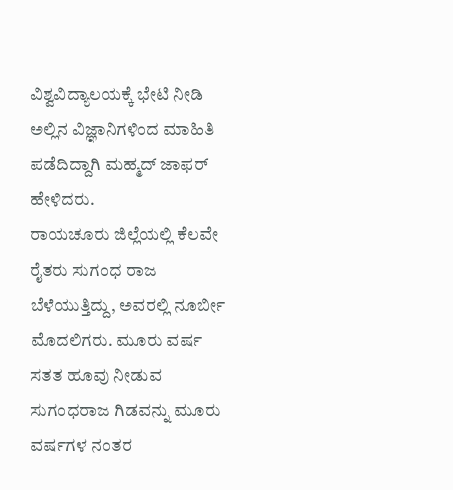ವಿಶ್ವವಿದ್ಯಾಲಯಕ್ಕೆ ಭೇಟಿ ನೀಡಿ ಅಲ್ಲಿನ ವಿಜ್ಞಾನಿಗಳಿಂದ ಮಾಹಿತಿ ಪಡೆದಿದ್ದಾಗಿ ಮಹ್ಮದ್ ಜಾಫರ್ ಹೇಳಿದರು.
ರಾಯಚೂರು ಜಿಲ್ಲೆಯಲ್ಲಿ ಕೆಲವೇ ರೈತರು ಸುಗಂಧ ರಾಜ ಬೆಳೆಯುತ್ತಿದ್ದು, ಅವರಲ್ಲಿ ನೂರ್ಬೀ ಮೊದಲಿಗರು. ಮೂರು ವರ್ಷ ಸತತ ಹೂವು ನೀಡುವ ಸುಗಂಧರಾಜ ಗಿಡವನ್ನು ಮೂರು ವರ್ಷಗಳ ನಂತರ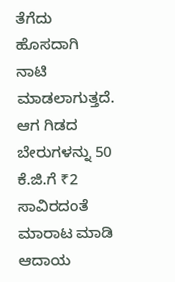ತೆಗೆದು ಹೊಸದಾಗಿ ನಾಟಿ ಮಾಡಲಾಗುತ್ತದೆ. ಆಗ ಗಿಡದ ಬೇರುಗಳನ್ನು 50 ಕೆ.ಜಿ.ಗೆ ₹2 ಸಾವಿರದಂತೆ ಮಾರಾಟ ಮಾಡಿ ಆದಾಯ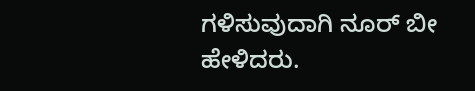ಗಳಿಸುವುದಾಗಿ ನೂರ್ ಬೀ ಹೇಳಿದರು.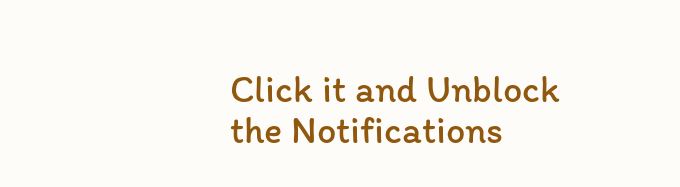Click it and Unblock the Notifications